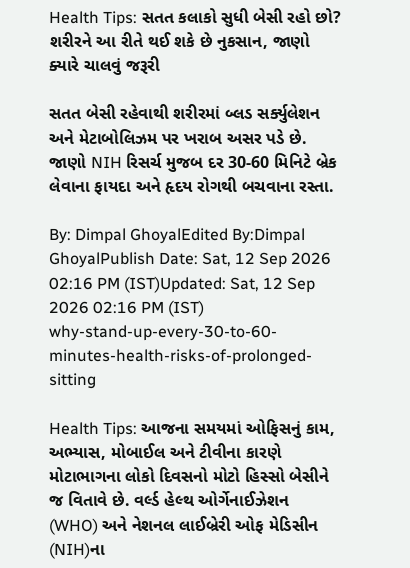Health Tips: સતત કલાકો સુધી બેસી રહો છો? શરીરને આ રીતે થઈ શકે છે નુકસાન, જાણો ક્યારે ચાલવું જરૂરી

સતત બેસી રહેવાથી શરીરમાં બ્લડ સર્ક્યુલેશન અને મેટાબોલિઝમ પર ખરાબ અસર પડે છે. જાણો NIH રિસર્ચ મુજબ દર 30-60 મિનિટે બ્રેક લેવાના ફાયદા અને હૃદય રોગથી બચવાના રસ્તા.

By: Dimpal GhoyalEdited By:Dimpal GhoyalPublish Date: Sat, 12 Sep 2026 02:16 PM (IST)Updated: Sat, 12 Sep 2026 02:16 PM (IST)
why-stand-up-every-30-to-60-minutes-health-risks-of-prolonged-sitting

Health Tips: આજના સમયમાં ઓફિસનું કામ, અભ્યાસ, મોબાઈલ અને ટીવીના કારણે મોટાભાગના લોકો દિવસનો મોટો હિસ્સો બેસીને જ વિતાવે છે. વર્લ્ડ હેલ્થ ઓર્ગેનાઈઝેશન (WHO) અને નેશનલ લાઈબ્રેરી ઓફ મેડિસીન (NIH)ના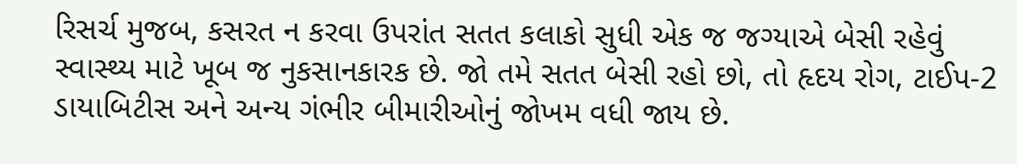રિસર્ચ મુજબ, કસરત ન કરવા ઉપરાંત સતત કલાકો સુધી એક જ જગ્યાએ બેસી રહેવું સ્વાસ્થ્ય માટે ખૂબ જ નુકસાનકારક છે. જો તમે સતત બેસી રહો છો, તો હૃદય રોગ, ટાઈપ-2 ડાયાબિટીસ અને અન્ય ગંભીર બીમારીઓનું જોખમ વધી જાય છે.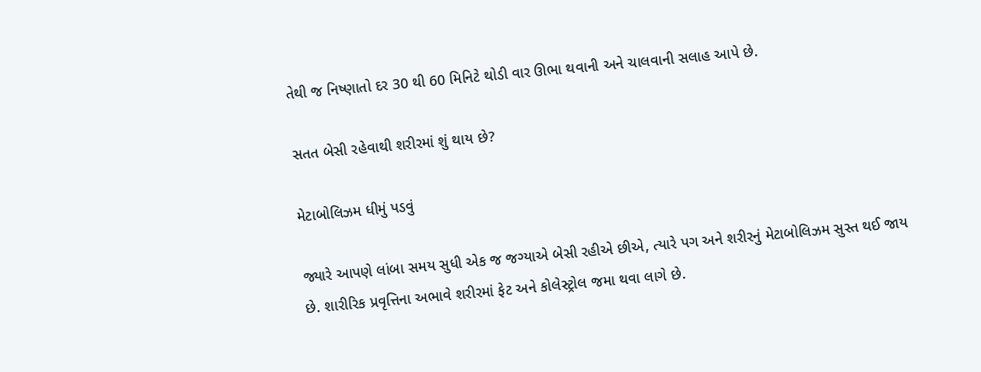તેથી જ નિષ્ણાતો દર 30 થી 60 મિનિટે થોડી વાર ઊભા થવાની અને ચાલવાની સલાહ આપે છે.

સતત બેસી રહેવાથી શરીરમાં શું થાય છે?

મેટાબોલિઝમ ધીમું પડવું

જ્યારે આપણે લાંબા સમય સુધી એક જ જગ્યાએ બેસી રહીએ છીએ, ત્યારે પગ અને શરીરનું મેટાબોલિઝમ સુસ્ત થઈ જાય છે. શારીરિક પ્રવૃત્તિના અભાવે શરીરમાં ફેટ અને કોલેસ્ટ્રોલ જમા થવા લાગે છે.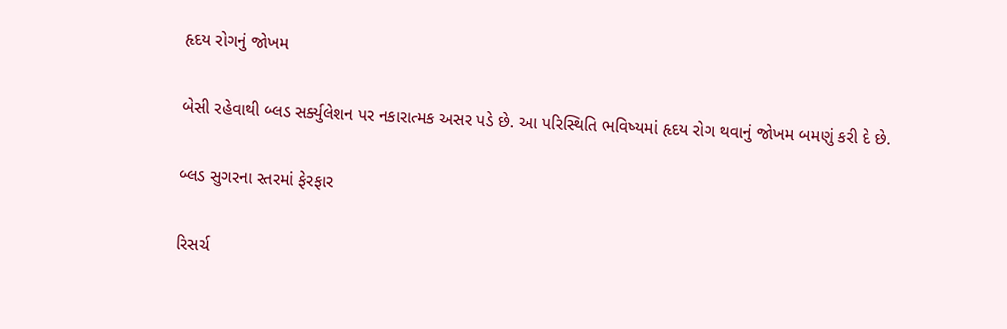હૃદય રોગનું જોખમ

બેસી રહેવાથી બ્લડ સર્ક્યુલેશન પર નકારાત્મક અસર પડે છે. આ પરિસ્થિતિ ભવિષ્યમાં હૃદય રોગ થવાનું જોખમ બમણું કરી દે છે.

બ્લડ સુગરના સ્તરમાં ફેરફાર

રિસર્ચ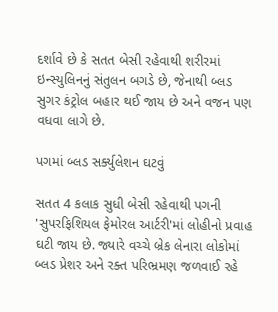દર્શાવે છે કે સતત બેસી રહેવાથી શરીરમાં ઇન્સ્યુલિનનું સંતુલન બગડે છે, જેનાથી બ્લડ સુગર કંટ્રોલ બહાર થઈ જાય છે અને વજન પણ વધવા લાગે છે.

પગમાં બ્લડ સર્ક્યુલેશન ઘટવું

સતત 4 કલાક સુધી બેસી રહેવાથી પગની 'સુપરફિશિયલ ફેમોરલ આર્ટરી'માં લોહીનો પ્રવાહ ઘટી જાય છે. જ્યારે વચ્ચે બ્રેક લેનારા લોકોમાં બ્લડ પ્રેશર અને રક્ત પરિભ્રમણ જળવાઈ રહે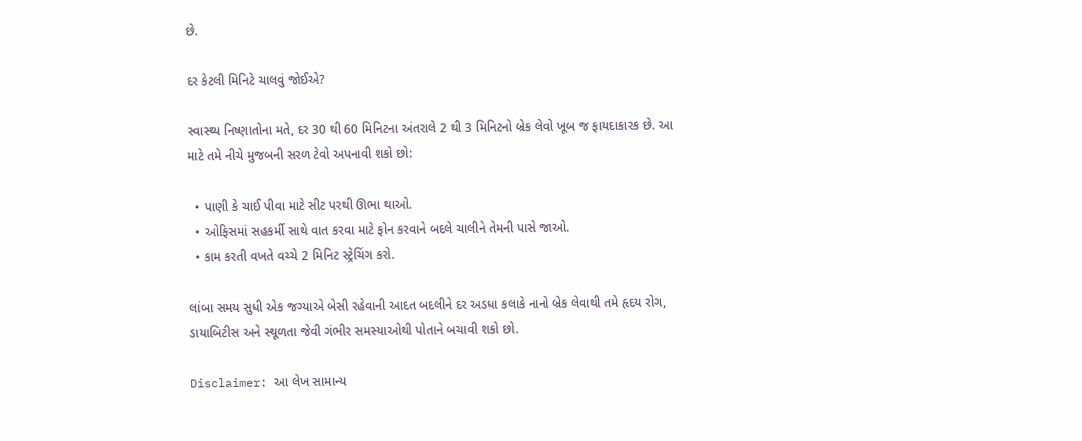છે.

દર કેટલી મિનિટે ચાલવું જોઈએ?

સ્વાસ્થ્ય નિષ્ણાતોના મતે, દર 30 થી 60 મિનિટના અંતરાલે 2 થી 3 મિનિટનો બ્રેક લેવો ખૂબ જ ફાયદાકારક છે. આ માટે તમે નીચે મુજબની સરળ ટેવો અપનાવી શકો છો:

  • પાણી કે ચાઈ પીવા માટે સીટ પરથી ઊભા થાઓ.
  • ઓફિસમાં સહકર્મી સાથે વાત કરવા માટે ફોન કરવાને બદલે ચાલીને તેમની પાસે જાઓ.
  • કામ કરતી વખતે વચ્ચે 2 મિનિટ સ્ટ્રેચિંગ કરો.

લાંબા સમય સુધી એક જગ્યાએ બેસી રહેવાની આદત બદલીને દર અડધા કલાકે નાનો બ્રેક લેવાથી તમે હૃદય રોગ, ડાયાબિટીસ અને સ્થૂળતા જેવી ગંભીર સમસ્યાઓથી પોતાને બચાવી શકો છો.

Disclaimer: આ લેખ સામાન્ય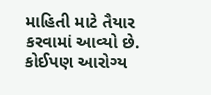માહિતી માટે તૈયાર કરવામાં આવ્યો છે. કોઈપણ આરોગ્ય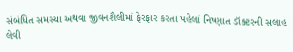સંબંધિત સમસ્યા અથવા જીવનશૈલીમાં ફેરફાર કરતા પહેલાં નિષ્ણાત ડૉક્ટરની સલાહ લેવી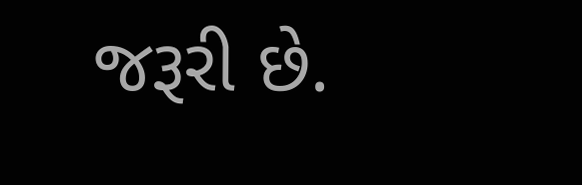જરૂરી છે.